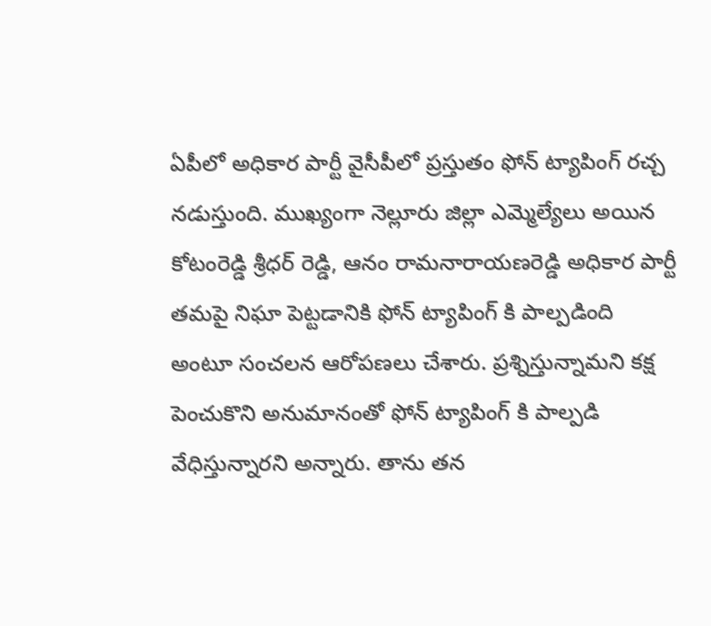ఏపీలో అధికార పార్టీ వైసీపీలో ప్రస్తుతం ఫోన్ ట్యాపింగ్ రచ్చ నడుస్తుంది. ముఖ్యంగా నెల్లూరు జిల్లా ఎమ్మెల్యేలు అయిన కోటంరెడ్డి శ్రీధర్ రెడ్డి, ఆనం రామనారాయణరెడ్డి అధికార పార్టీ తమపై నిఘా పెట్టడానికి ఫోన్ ట్యాపింగ్ కి పాల్పడింది అంటూ సంచలన ఆరోపణలు చేశారు. ప్రశ్నిస్తున్నామని కక్ష పెంచుకొని అనుమానంతో ఫోన్ ట్యాపింగ్ కి పాల్పడి వేధిస్తున్నారని అన్నారు. తాను తన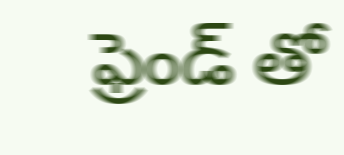ఫ్రెండ్ తో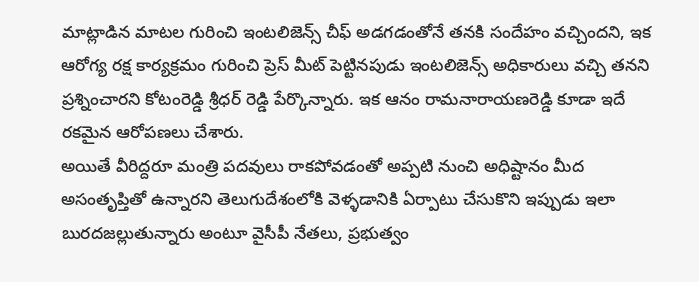మాట్లాడిన మాటల గురించి ఇంటలిజెన్స్ చీఫ్ అడగడంతోనే తనకి సందేహం వచ్చిందని, ఇక ఆరోగ్య రక్ష కార్యక్రమం గురించి ప్రెస్ మీట్ పెట్టినపుడు ఇంటలిజెన్స్ అధికారులు వచ్చి తనని ప్రశ్నించారని కోటంరెడ్డి శ్రీధర్ రెడ్డి పేర్కొన్నారు. ఇక ఆనం రామనారాయణరెడ్డి కూడా ఇదే రకమైన ఆరోపణలు చేశారు.
అయితే వీరిద్దరూ మంత్రి పదవులు రాకపోవడంతో అప్పటి నుంచి అధిష్టానం మీద అసంతృప్తితో ఉన్నారని తెలుగుదేశంలోకి వెళ్ళడానికి ఏర్పాటు చేసుకొని ఇప్పుడు ఇలా బురదజల్లుతున్నారు అంటూ వైసీపీ నేతలు, ప్రభుత్వం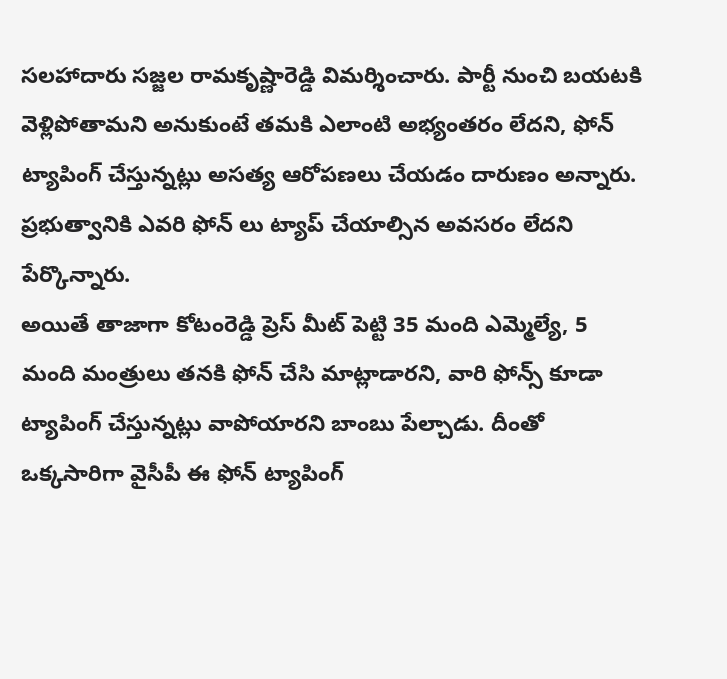సలహాదారు సజ్జల రామకృష్ణారెడ్డి విమర్శించారు. పార్టీ నుంచి బయటకి వెళ్లిపోతామని అనుకుంటే తమకి ఎలాంటి అభ్యంతరం లేదని, ఫోన్ ట్యాపింగ్ చేస్తున్నట్లు అసత్య ఆరోపణలు చేయడం దారుణం అన్నారు. ప్రభుత్వానికి ఎవరి ఫోన్ లు ట్యాప్ చేయాల్సిన అవసరం లేదని పేర్కొన్నారు.
అయితే తాజాగా కోటంరెడ్డి ప్రెస్ మీట్ పెట్టి 35 మంది ఎమ్మెల్యే, 5 మంది మంత్రులు తనకి ఫోన్ చేసి మాట్లాడారని, వారి ఫోన్స్ కూడా ట్యాపింగ్ చేస్తున్నట్లు వాపోయారని బాంబు పేల్చాడు. దీంతో ఒక్కసారిగా వైసీపీ ఈ ఫోన్ ట్యాపింగ్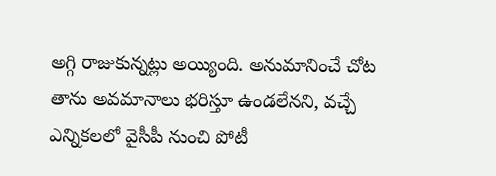అగ్గి రాజుకున్నట్లు అయ్యింది. అనుమానించే చోట తాను అవమానాలు భరిస్తూ ఉండలేనని, వచ్చే ఎన్నికలలో వైసీపీ నుంచి పోటీ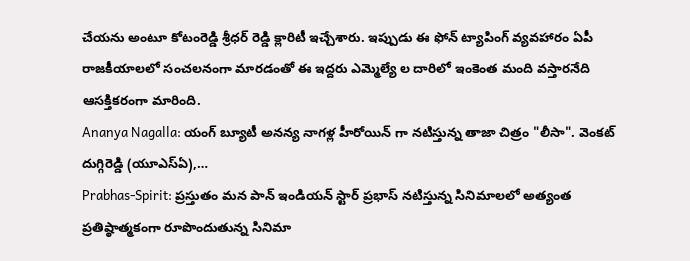చేయను అంటూ కోటంరెడ్డి శ్రీధర్ రెడ్డి క్లారిటీ ఇచ్చేశారు. ఇప్పుడు ఈ ఫోన్ ట్యాపింగ్ వ్యవహారం ఏపీ రాజకీయాలలో సంచలనంగా మారడంతో ఈ ఇద్దరు ఎమ్మెల్యే ల దారిలో ఇంకెంత మంది వస్తారనేది ఆసక్తికరంగా మారింది.
Ananya Nagalla: యంగ్ బ్యూటీ అనన్య నాగళ్ల హీరోయిన్ గా నటిస్తున్న తాజా చిత్రం "లీసా". వెంకట్ దుగ్గిరెడ్డి (యూఎస్ఏ),…
Prabhas-Spirit: ప్రస్తుతం మన పాన్ ఇండియన్ స్టార్ ప్రభాస్ నటిస్తున్న సినిమాలలో అత్యంత ప్రతిష్ఠాత్మకంగా రూపొందుతున్న సినిమా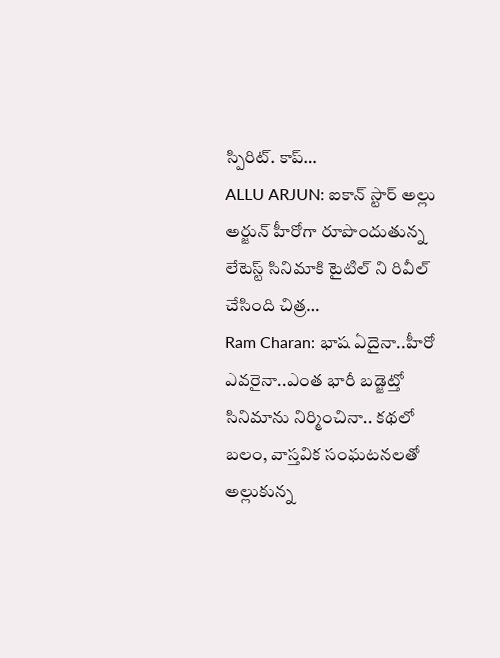స్పిరిట్. కాప్…
ALLU ARJUN: ఐకాన్ స్టార్ అల్లు అర్జున్ హీరోగా రూపొందుతున్న లేటెస్ట్ సినిమాకి టైటిల్ ని రివీల్ చేసింది చిత్ర…
Ram Charan: భాష ఏదైనా..హీరో ఎవరైనా..ఎంత భారీ బడ్జెట్తో సినిమాను నిర్మించినా.. కథలో బలం, వాస్తవిక సంఘటనలతో అల్లుకున్న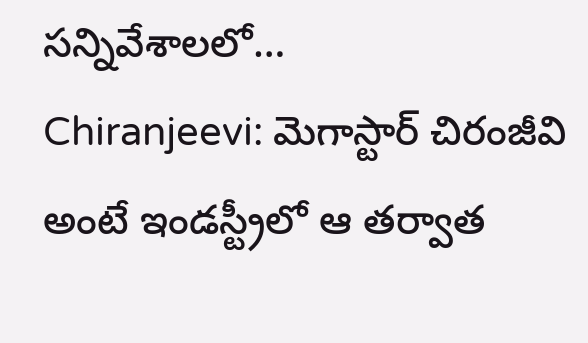సన్నివేశాలలో…
Chiranjeevi: మెగాస్టార్ చిరంజీవి అంటే ఇండస్ట్రీలో ఆ తర్వాత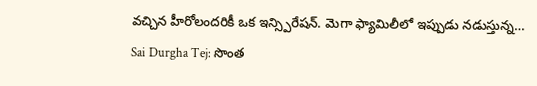వచ్చిన హీరోలందరికీ ఒక ఇన్స్పిరేషన్. మెగా ఫ్యామిలీలో ఇప్పుడు నడుస్తున్న…
Sai Durgha Tej: సొంత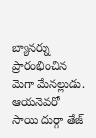బ్యానర్ను ప్రారంభించిన మెగా మేనల్లుడు. ఆయనెవరో సాయి దుర్గా తేజ్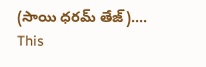(సాయి ధరమ్ తేజ్).…
This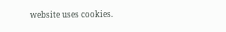website uses cookies.